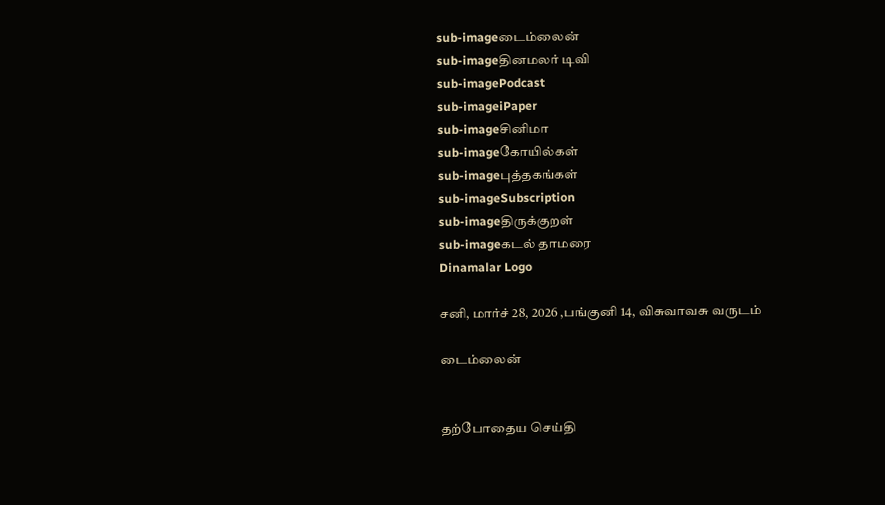sub-imageடைம்லைன்
sub-imageதினமலர் டிவி
sub-imagePodcast
sub-imageiPaper
sub-imageசினிமா
sub-imageகோயில்கள்
sub-imageபுத்தகங்கள்
sub-imageSubscription
sub-imageதிருக்குறள்
sub-imageகடல் தாமரை
Dinamalar Logo

சனி, மார்ச் 28, 2026 ,பங்குனி 14, விசுவாவசு வருடம்

டைம்லைன்


தற்போதைய செய்தி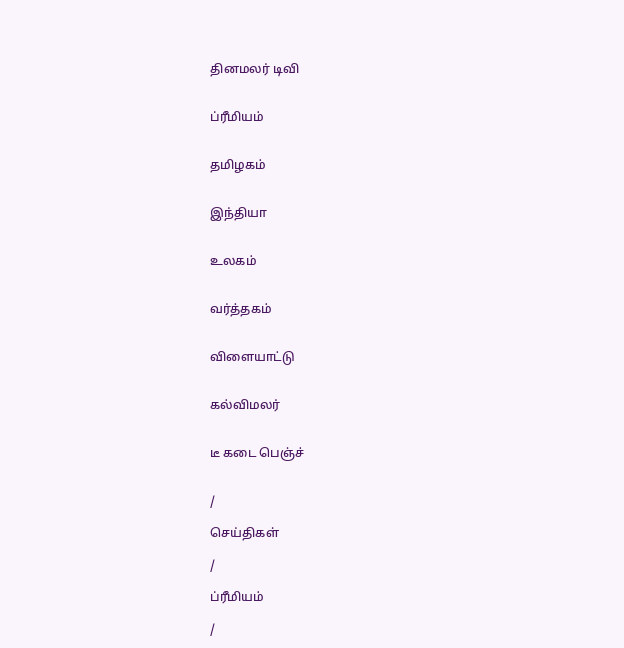தினமலர் டிவி


ப்ரீமியம்


தமிழகம்


இந்தியா


உலகம்


வர்த்தகம்


விளையாட்டு


கல்விமலர்


டீ கடை பெஞ்ச்


/

செய்திகள்

/

ப்ரீமியம்

/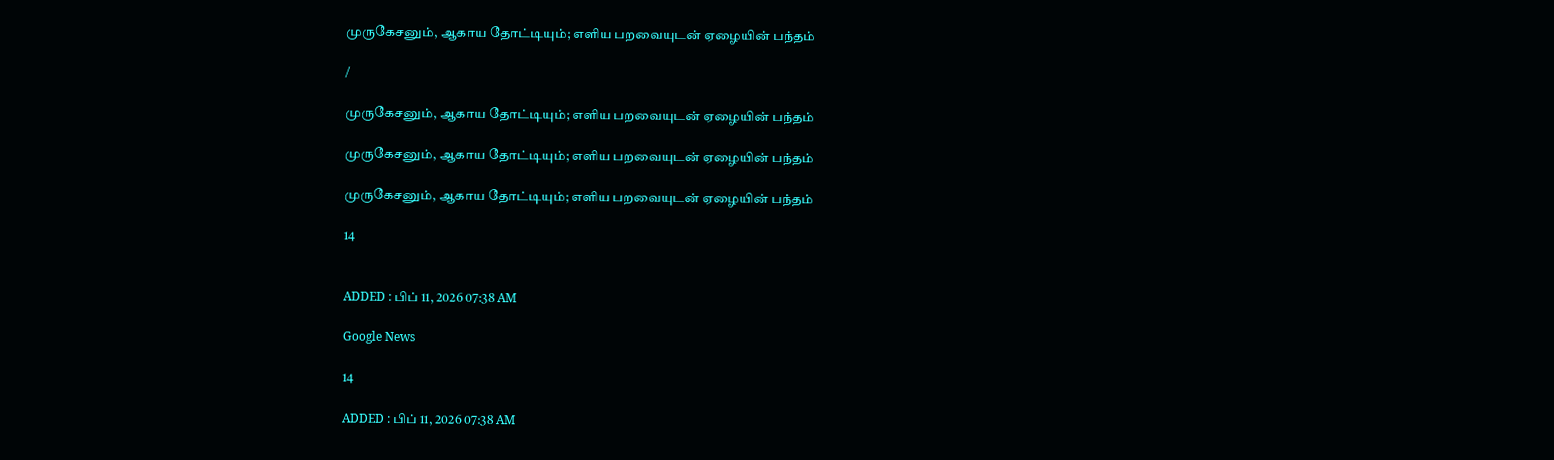முருகேசனும், ஆகாய தோட்டியும்; எளிய பறவையுடன் ஏழையின் பந்தம்

/

முருகேசனும், ஆகாய தோட்டியும்; எளிய பறவையுடன் ஏழையின் பந்தம்

முருகேசனும், ஆகாய தோட்டியும்; எளிய பறவையுடன் ஏழையின் பந்தம்

முருகேசனும், ஆகாய தோட்டியும்; எளிய பறவையுடன் ஏழையின் பந்தம்

14


ADDED : பிப் 11, 2026 07:38 AM

Google News

14

ADDED : பிப் 11, 2026 07:38 AM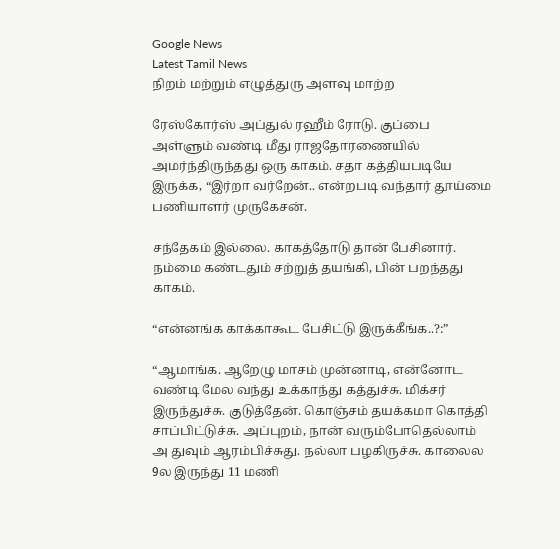Google News
Latest Tamil News
நிறம் மற்றும் எழுத்துரு அளவு மாற்ற

ரேஸ்கோர்ஸ் அப்துல் ரஹீம் ரோடு. குப்பை அள்ளும் வண்டி மீது ராஜதோரணையில் அமர்ந்திருந்தது ஒரு காகம். சதா கத்தியபடியே இருக்க, “இர்றா வர்றேன்.. என்றபடி வந்தார் தூய்மை பணியாளர் முருகேசன்.

சந்தேகம் இல்லை. காகத்தோடு தான் பேசினார். நம்மை கண்டதும் சற்றுத் தயங்கி, பின் பறந்தது காகம்.

“என்னங்க காக்காகூட பேசிட்டு இருக்கீங்க..?:”

“ஆமாங்க. ஆறேழு மாசம் முன்னாடி, என்னோட வண்டி மேல வந்து உக்காந்து கத்துச்சு. மிக்சர் இருந்துச்சு. குடுத்தேன். கொஞ்சம் தயக்கமா கொத்தி சாப்பிட்டுச்சு. அப்புறம், நான் வரும்போதெல்லாம் அ துவும் ஆரம்பிச்சுது. நல்லா பழகிருச்சு. காலைல 9ல இருந்து 11 மணி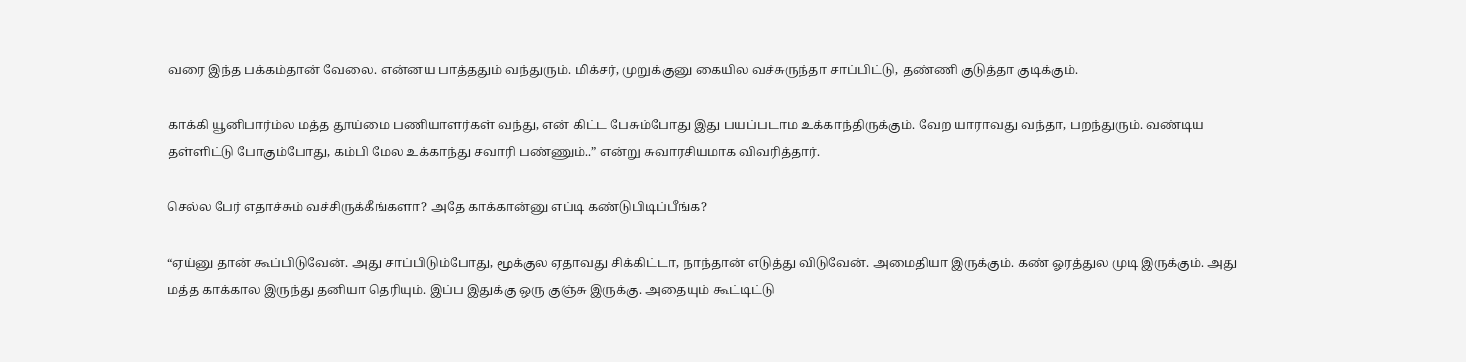வரை இந்த பக்கம்தான் வேலை. என்னய பாத்ததும் வந்துரும். மிக்சர், முறுக்குனு கையில வச்சுருந்தா சாப்பிட்டு, தண்ணி குடுத்தா குடிக்கும்.

காக்கி யூனிபார்ம்ல மத்த தூய்மை பணியாளர்கள் வந்து, என் கிட்ட பேசும்போது இது பயப்படாம உக்காந்திருக்கும். வேற யாராவது வந்தா, பறந்துரும். வண்டிய தள்ளிட்டு போகும்போது, கம்பி மேல உக்காந்து சவாரி பண்ணும்..” என்று சுவாரசியமாக விவரித்தார்.

செல்ல பேர் எதாச்சும் வச்சிருக்கீங்களா? அதே காக்கான்னு எப்டி கண்டுபிடிப்பீங்க?

“ஏய்னு தான் கூப்பிடுவேன். அது சாப்பிடும்போது, மூக்குல ஏதாவது சிக்கிட்டா, நாந்தான் எடுத்து விடுவேன். அமைதியா இருக்கும். கண் ஓரத்துல முடி இருக்கும். அது மத்த காக்கால இருந்து தனியா தெரியும். இப்ப இதுக்கு ஒரு குஞ்சு இருக்கு. அதையும் கூட்டிட்டு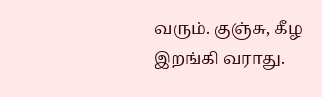வரும். குஞ்சு, கீழ இறங்கி வராது.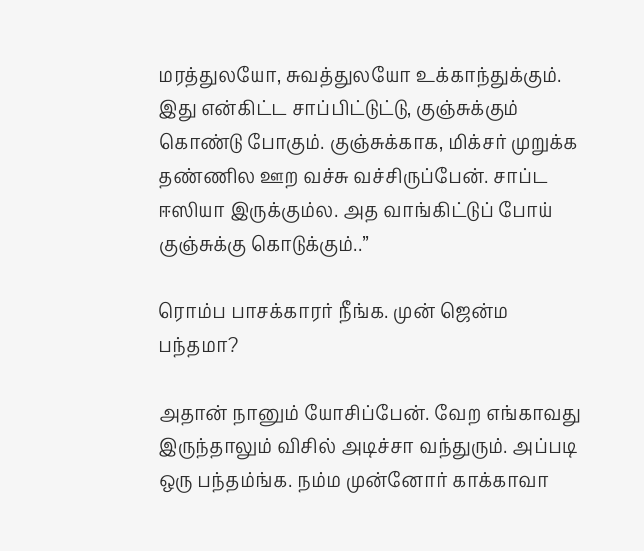மரத்துலயோ, சுவத்துலயோ உக்காந்துக்கும். இது என்கிட்ட சாப்பிட்டுட்டு, குஞ்சுக்கும் கொண்டு போகும். குஞ்சுக்காக, மிக்சர் முறுக்க தண்ணில ஊற வச்சு வச்சிருப்பேன். சாப்ட ஈஸியா இருக்கும்ல. அத வாங்கிட்டுப் போய் குஞ்சுக்கு கொடுக்கும்..”

ரொம்ப பாசக்காரர் நீங்க. முன் ஜென்ம பந்தமா?

அதான் நானும் யோசிப்பேன். வேற எங்காவது இருந்தாலும் விசில் அடிச்சா வந்துரும். அப்படி ஒரு பந்தம்ங்க. நம்ம முன்னோர் காக்காவா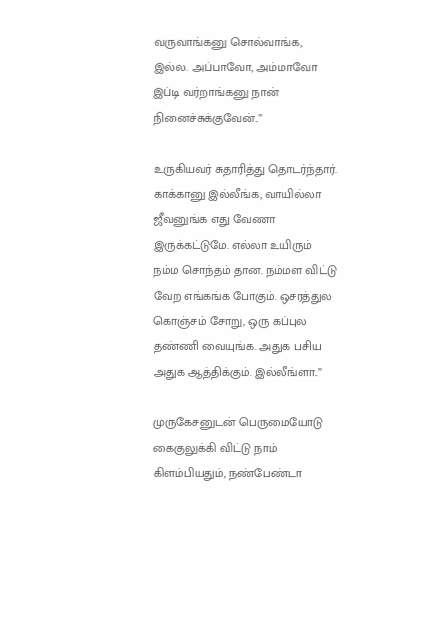வருவாங்கனு சொல்வாங்க, இல்ல. அப்பாவோ, அம்மாவோ இப்டி வர்றாங்கனு நான் நினைச்சுக்குவேன்..”

உருகியவர் சுதாரித்து தொடர்ந்தார். காக்கானு இல்லீங்க, வாயில்லா ஜீவனுங்க எது வேணா இருக்கட்டுமே. எல்லா உயிரும் நம்ம சொந்தம் தான. நம்மள விட்டு வேற எங்கங்க போகும். ஒசரத்துல கொஞ்சம் சோறு, ஒரு கப்புல தண்ணி வையுங்க. அதுக பசிய அதுக ஆத்திக்கும். இல்லீங்ளா..”

முருகேசனுடன் பெருமையோடு கைகுலுக்கி விட்டு நாம் கிளம்பியதும், நண்பேண்டா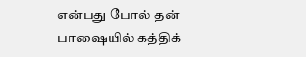என்பது போல் தன் பாஷையில் கத்திக்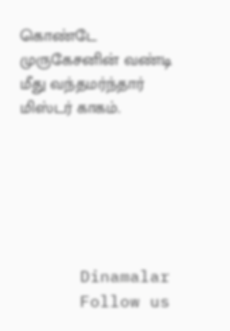கொண்டே முருகேசனின் வண்டி மீது வந்தமர்ந்தார் மிஸ்டர் காகம்.






      Dinamalar
      Follow us